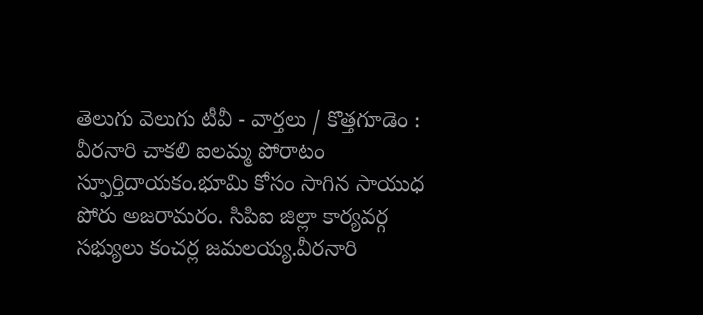తెలుగు వెలుగు టీవీ - వార్తలు / కొత్తగూడెం : వీరనారి చాకలి ఐలమ్మ పోరాటం స్ఫూర్తిదాయకం.భూమి కోసం సాగిన సాయుధ పోరు అజరామరం. సిపిఐ జిల్లా కార్యవర్గ సభ్యులు కంచర్ల జమలయ్య.వీరనారి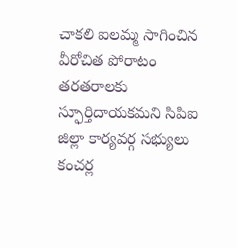చాకలి ఐలమ్మ సాగించిన వీరోచిత పోరాటం తరతరాలకు స్ఫూర్తిదాయకమని సిపిఐ జిల్లా కార్యవర్గ సభ్యులు కంచర్ల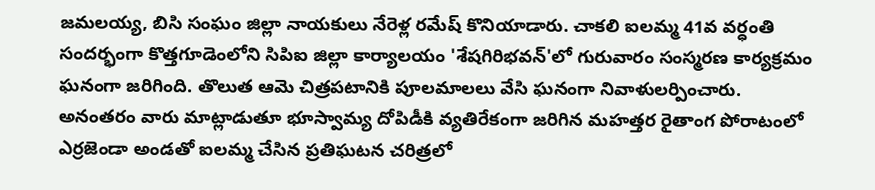జమలయ్య, బిసి సంఘం జిల్లా నాయకులు నేరెళ్ల రమేష్ కొనియాడారు. చాకలి ఐలమ్మ 41వ వర్ధంతి సందర్భంగా కొత్తగూడెంలోని సిపిఐ జిల్లా కార్యాలయం 'శేషగిరిభవన్'లో గురువారం సంస్మరణ కార్యక్రమం ఘనంగా జరిగింది. తొలుత ఆమె చిత్రపటానికి పూలమాలలు వేసి ఘనంగా నివాళులర్పించారు. అనంతరం వారు మాట్లాడుతూ భూస్వామ్య దోపిడీకి వ్యతిరేకంగా జరిగిన మహత్తర రైతాంగ పోరాటంలో ఎర్రజెండా అండతో ఐలమ్మ చేసిన ప్రతిఘటన చరిత్రలో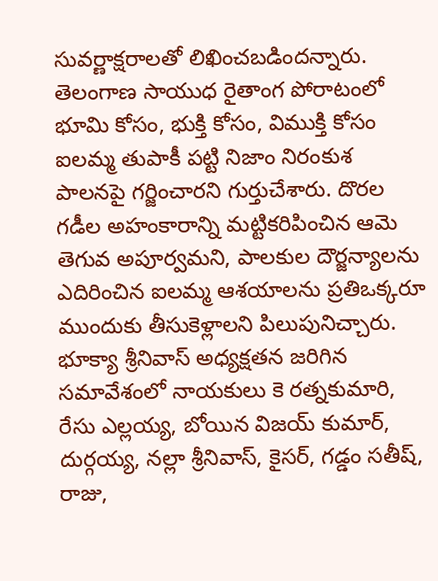సువర్ణాక్షరాలతో లిఖించబడిందన్నారు. తెలంగాణ సాయుధ రైతాంగ పోరాటంలో భూమి కోసం, భుక్తి కోసం, విముక్తి కోసం ఐలమ్మ తుపాకీ పట్టి నిజాం నిరంకుశ పాలనపై గర్జించారని గుర్తుచేశారు. దొరల గడీల అహంకారాన్ని మట్టికరిపించిన ఆమె తెగువ అపూర్వమని, పాలకుల దౌర్జన్యాలను ఎదిరించిన ఐలమ్మ ఆశయాలను ప్రతిఒక్కరూ ముందుకు తీసుకెళ్లాలని పిలుపునిచ్చారు. భూక్యా శ్రీనివాస్ అధ్యక్షతన జరిగిన సమావేశంలో నాయకులు కె రత్నకుమారి, రేసు ఎల్లయ్య, బోయిన విజయ్ కుమార్, దుర్గయ్య, నల్లా శ్రీనివాస్, కైసర్, గడ్డం సతీష్, రాజు,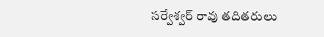సర్వేశ్వర్ రావు తదితరులు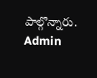పాల్గొన్నారు.
Admin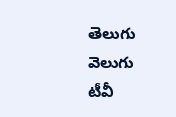తెలుగు వెలుగు టీవీ